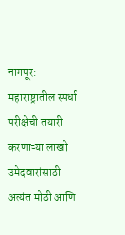नागपूर: महाराष्ट्रातील स्पर्धा परीक्षेची तयारी करणाऱ्या लाखो उमेदवारांसाठी अत्यंत मोठी आणि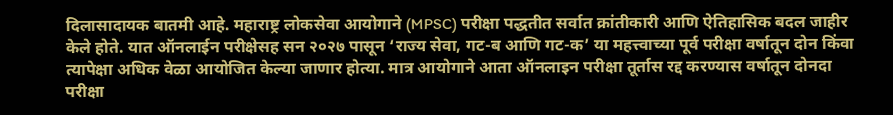दिलासादायक बातमी आहे. महाराष्ट्र लोकसेवा आयोगाने (MPSC) परीक्षा पद्धतीत सर्वात क्रांतीकारी आणि ऐतिहासिक बदल जाहीर केले होते. यात ऑनलाईन परीक्षेसह सन २०२७ पासून ‘राज्य सेवा, गट-ब आणि गट-क’ या महत्त्वाच्या पूर्व परीक्षा वर्षातून दोन किंवा त्यापेक्षा अधिक वेळा आयोजित केल्या जाणार होत्या. मात्र आयोगाने आता ऑनलाइन परीक्षा तूर्तास रद्द करण्यास वर्षातून दोनदा परीक्षा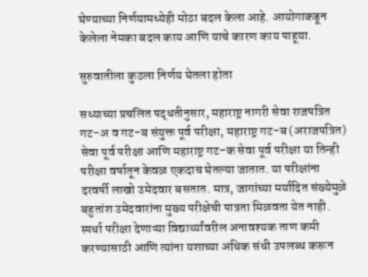घेण्याच्या निर्णयामध्येही मोठा बदल केला आहे. आयोगाकडून केलेला नेमका बदल काय आणि याचे कारण काय पाहूया.

सुरुवातीला कुठला निर्णय घेतला होता

सध्याच्या प्रचलित पद्धतीनुसार, महाराष्ट्र नागरी सेवा राजपत्रित गट-अ व गट-ब संयुक्त पूर्व परीक्षा, महाराष्ट्र गट-ब (अराजपत्रित) सेवा पूर्व परीक्षा आणि महाराष्ट्र गट-क सेवा पूर्व परीक्षा या तिन्ही परीक्षा वर्षातून केवळ एकदाच घेतल्या जातात. या परीक्षांना दरवर्षी लाखो उमेदवार बसतात. मात्र, जागांच्या मर्यादित संख्येमुळे बहुतांश उमेदवारांना मुख्य परीक्षेची पात्रता मिळवता येत नाही. स्पर्धा परीक्षा देणाऱ्या विद्यार्थ्यांवरील अनावश्यक ताण कमी करण्यासाठी आणि त्यांना यशाच्या अधिक संधी उपलब्ध करून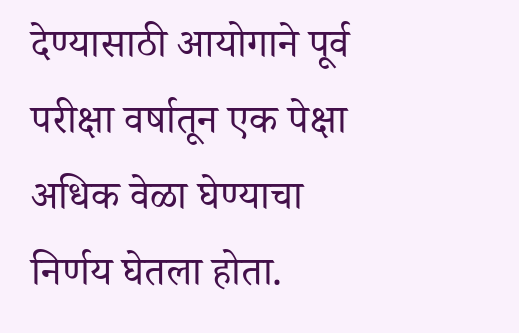देण्यासाठी आयोगाने पूर्व परीक्षा वर्षातून एक पेक्षा अधिक वेळा घेण्याचा निर्णय घेतला होता.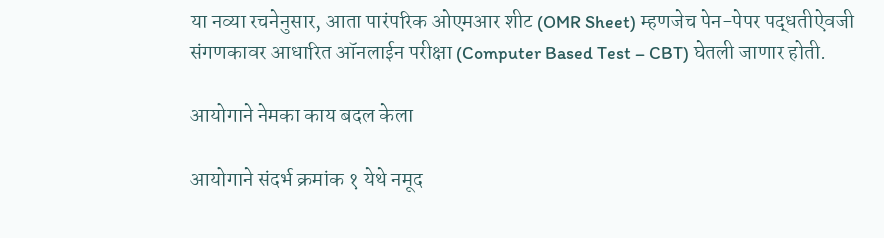या नव्या रचनेनुसार, आता पारंपरिक ओएमआर शीट (OMR Sheet) म्हणजेच पेन-पेपर पद्धतीऐवजी संगणकावर आधारित ऑनलाईन परीक्षा (Computer Based Test – CBT) घेतली जाणार होती.

आयोगाने नेमका काय बदल केला

आयोगाने संदर्भ क्रमांक १ येथे नमूद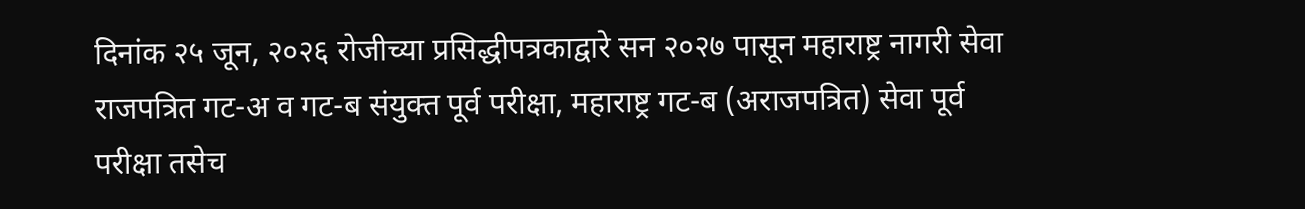दिनांक २५ जून, २०२६ रोजीच्या प्रसिद्धीपत्रकाद्वारे सन २०२७ पासून महाराष्ट्र नागरी सेवा राजपत्रित गट-अ व गट-ब संयुक्त पूर्व परीक्षा, महाराष्ट्र गट-ब (अराजपत्रित) सेवा पूर्व परीक्षा तसेच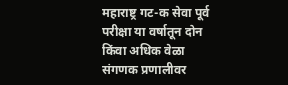महाराष्ट्र गट-क सेवा पूर्व परीक्षा या वर्षातून दोन किंवा अधिक वेळा संगणक प्रणालीवर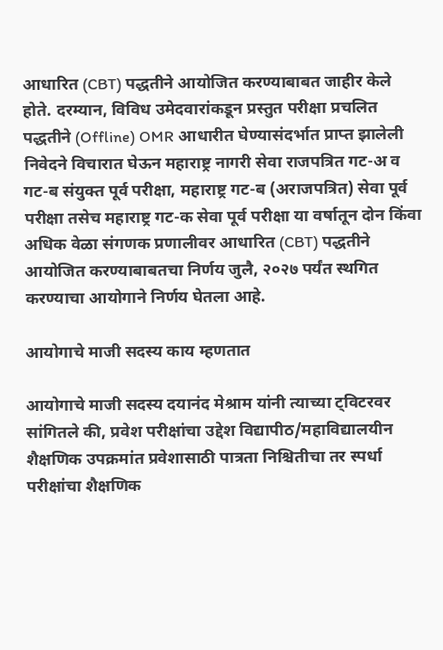आधारित (CBT) पद्धतीने आयोजित करण्याबाबत जाहीर केले होते. दरम्यान, विविध उमेदवारांकडून प्रस्तुत परीक्षा प्रचलित पद्धतीने (Offline) OMR आधारीत घेण्यासंदर्भात प्राप्त झालेली निवेदने विचारात घेऊन महाराष्ट्र नागरी सेवा राजपत्रित गट-अ व गट-ब संयुक्त पूर्व परीक्षा, महाराष्ट्र गट-ब (अराजपत्रित) सेवा पूर्व परीक्षा तसेच महाराष्ट्र गट-क सेवा पूर्व परीक्षा या वर्षातून दोन किंवा अधिक वेळा संगणक प्रणालीवर आधारित (CBT) पद्धतीने आयोजित करण्याबाबतचा निर्णय जुलै, २०२७ पर्यंत स्थगित करण्याचा आयोगाने निर्णय घेतला आहे.

आयोगाचे माजी सदस्य काय म्हणतात

आयोगाचे माजी सदस्य दयानंद मेश्राम यांनी त्याच्या ट्विटरवर सांगितले की, प्रवेश परीक्षांचा उद्देश विद्यापीठ/महाविद्यालयीन शैक्षणिक उपक्रमांत प्रवेशासाठी पात्रता निश्चितीचा तर स्पर्धा परीक्षांचा शैक्षणिक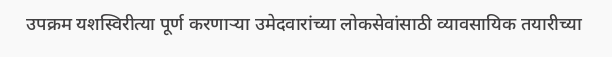उपक्रम यशस्विरीत्या पूर्ण करणाऱ्या उमेदवारांच्या लोकसेवांसाठी व्यावसायिक तयारीच्या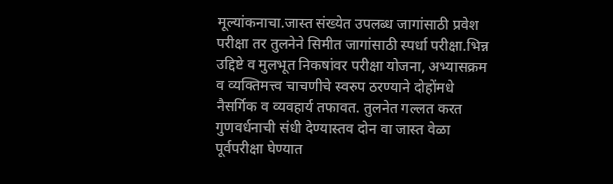मूल्यांकनाचा.जास्त संख्येत उपलब्ध जागांसाठी प्रवेश परीक्षा तर तुलनेने सिमीत जागांसाठी स्पर्धा परीक्षा.भिन्न उद्दिष्टे व मुलभूत निकषांवर परीक्षा योजना, अभ्यासक्रम व व्यक्तिमत्त्व चाचणीचे स्वरुप ठरण्याने दोहोंमधे नैसर्गिक व व्यवहार्य तफावत. तुलनेत गल्लत करत गुणवर्धनाची संधी देण्यास्तव दोन वा जास्त वेळा पूर्वपरीक्षा घेण्यात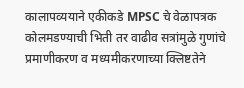कालापव्ययाने एकीकडे MPSC चे वेळापत्रक कोलमडण्याची भिती तर वाढीव सत्रांमुळे गुणांचे प्रमाणीकरण व मध्यमीकरणाच्या क्लिष्टतेने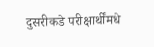दुसरीकडे परीक्षार्थींमधे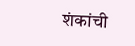शंकांची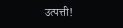उत्पत्ती!